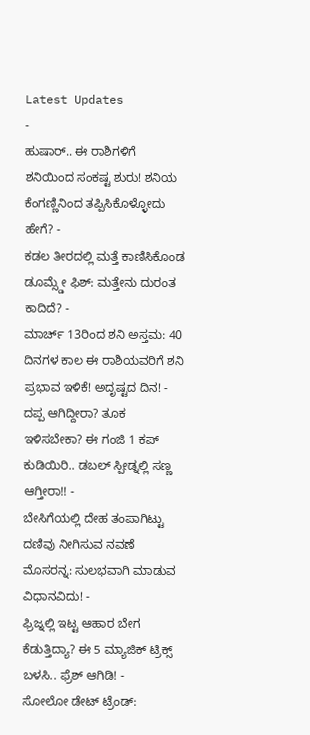Latest Updates
-
ಹುಷಾರ್.. ಈ ರಾಶಿಗಳಿಗೆ ಶನಿಯಿಂದ ಸಂಕಷ್ಟ ಶುರು! ಶನಿಯ ಕೆಂಗಣ್ಣಿನಿಂದ ತಪ್ಪಿಸಿಕೊಳ್ಳೋದು ಹೇಗೆ? -
ಕಡಲ ತೀರದಲ್ಲಿ ಮತ್ತೆ ಕಾಣಿಸಿಕೊಂಡ ಡೂಮ್ಸ್ಡೇ ಫಿಶ್: ಮತ್ತೇನು ದುರಂತ ಕಾದಿದೆ? -
ಮಾರ್ಚ್ 13ರಿಂದ ಶನಿ ಅಸ್ತಮ: 40 ದಿನಗಳ ಕಾಲ ಈ ರಾಶಿಯವರಿಗೆ ಶನಿ ಪ್ರಭಾವ ಇಳಿಕೆ! ಅದೃಷ್ಟದ ದಿನ! -
ದಪ್ಪ ಆಗಿದ್ದೀರಾ? ತೂಕ ಇಳಿಸಬೇಕಾ? ಈ ಗಂಜಿ 1 ಕಪ್ ಕುಡಿಯಿರಿ.. ಡಬಲ್ ಸ್ಪೀಡ್ನಲ್ಲಿ ಸಣ್ಣ ಆಗ್ತೀರಾ!! -
ಬೇಸಿಗೆಯಲ್ಲಿ ದೇಹ ತಂಪಾಗಿಟ್ಟು ದಣಿವು ನೀಗಿಸುವ ನವಣೆ ಮೊಸರನ್ನ: ಸುಲಭವಾಗಿ ಮಾಡುವ ವಿಧಾನವಿದು! -
ಫ್ರಿಜ್ನಲ್ಲಿ ಇಟ್ಟ ಆಹಾರ ಬೇಗ ಕೆಡುತ್ತಿದ್ಯಾ? ಈ 5 ಮ್ಯಾಜಿಕ್ ಟ್ರಿಕ್ಸ್ ಬಳಸಿ.. ಫ್ರೆಶ್ ಆಗಿಡಿ! -
ಸೋಲೋ ಡೇಟ್ ಟ್ರೆಂಡ್: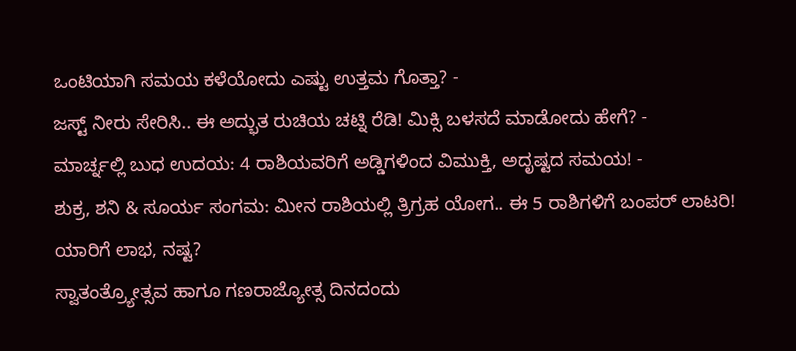ಒಂಟಿಯಾಗಿ ಸಮಯ ಕಳೆಯೋದು ಎಷ್ಟು ಉತ್ತಮ ಗೊತ್ತಾ? -
ಜಸ್ಟ್ ನೀರು ಸೇರಿಸಿ.. ಈ ಅದ್ಭುತ ರುಚಿಯ ಚಟ್ನಿ ರೆಡಿ! ಮಿಕ್ಸಿ ಬಳಸದೆ ಮಾಡೋದು ಹೇಗೆ? -
ಮಾರ್ಚ್ನಲ್ಲಿ ಬುಧ ಉದಯ: 4 ರಾಶಿಯವರಿಗೆ ಅಡ್ಡಿಗಳಿಂದ ವಿಮುಕ್ತಿ, ಅದೃಷ್ಟದ ಸಮಯ! -
ಶುಕ್ರ, ಶನಿ & ಸೂರ್ಯ ಸಂಗಮ: ಮೀನ ರಾಶಿಯಲ್ಲಿ ತ್ರಿಗ್ರಹ ಯೋಗ.. ಈ 5 ರಾಶಿಗಳಿಗೆ ಬಂಪರ್ ಲಾಟರಿ! ಯಾರಿಗೆ ಲಾಭ, ನಷ್ಟ?
ಸ್ವಾತಂತ್ರ್ಯೋತ್ಸವ ಹಾಗೂ ಗಣರಾಜ್ಯೋತ್ಸ ದಿನದಂದು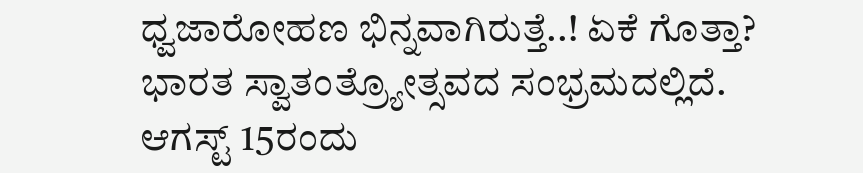ಧ್ವಜಾರೋಹಣ ಭಿನ್ನವಾಗಿರುತ್ತೆ..! ಏಕೆ ಗೊತ್ತಾ?
ಭಾರತ ಸ್ವಾತಂತ್ರ್ಯೋತ್ಸವದ ಸಂಭ್ರಮದಲ್ಲಿದೆ. ಆಗಸ್ಟ್ 15ರಂದು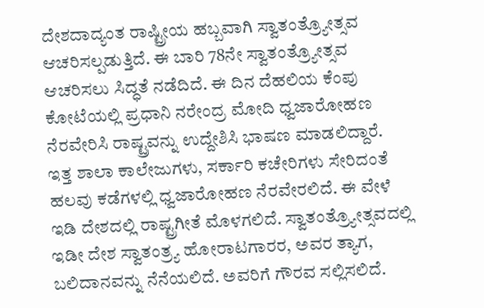ದೇಶದಾದ್ಯಂತ ರಾಷ್ಟ್ರೀಯ ಹಬ್ಬವಾಗಿ ಸ್ವಾತಂತ್ರ್ಯೋತ್ಸವ ಆಚರಿಸಲ್ಪಡುತ್ತಿದೆ. ಈ ಬಾರಿ 78ನೇ ಸ್ವಾತಂತ್ರ್ಯೋತ್ಸವ ಆಚರಿಸಲು ಸಿದ್ಧತೆ ನಡೆದಿದೆ. ಈ ದಿನ ದೆಹಲಿಯ ಕೆಂಪು ಕೋಟೆಯಲ್ಲಿ ಪ್ರಧಾನಿ ನರೇಂದ್ರ ಮೋದಿ ಧ್ವಜಾರೋಹಣ ನೆರವೇರಿಸಿ ರಾಷ್ಟ್ರವನ್ನು ಉದ್ದೇಶಿಸಿ ಭಾಷಣ ಮಾಡಲಿದ್ದಾರೆ.
ಇತ್ತ ಶಾಲಾ ಕಾಲೇಜುಗಳು, ಸರ್ಕಾರಿ ಕಚೇರಿಗಳು ಸೇರಿದಂತೆ ಹಲವು ಕಡೆಗಳಲ್ಲಿ ಧ್ವಜಾರೋಹಣ ನೆರವೇರಲಿದೆ. ಈ ವೇಳೆ ಇಡಿ ದೇಶದಲ್ಲಿ ರಾಷ್ಟ್ರಗೀತೆ ಮೊಳಗಲಿದೆ. ಸ್ವಾತಂತ್ರ್ಯೋತ್ಸವದಲ್ಲಿ ಇಡೀ ದೇಶ ಸ್ವಾತಂತ್ರ್ಯ ಹೋರಾಟಗಾರರ, ಅವರ ತ್ಯಾಗ, ಬಲಿದಾನವನ್ನು ನೆನೆಯಲಿದೆ. ಅವರಿಗೆ ಗೌರವ ಸಲ್ಲಿಸಲಿದೆ.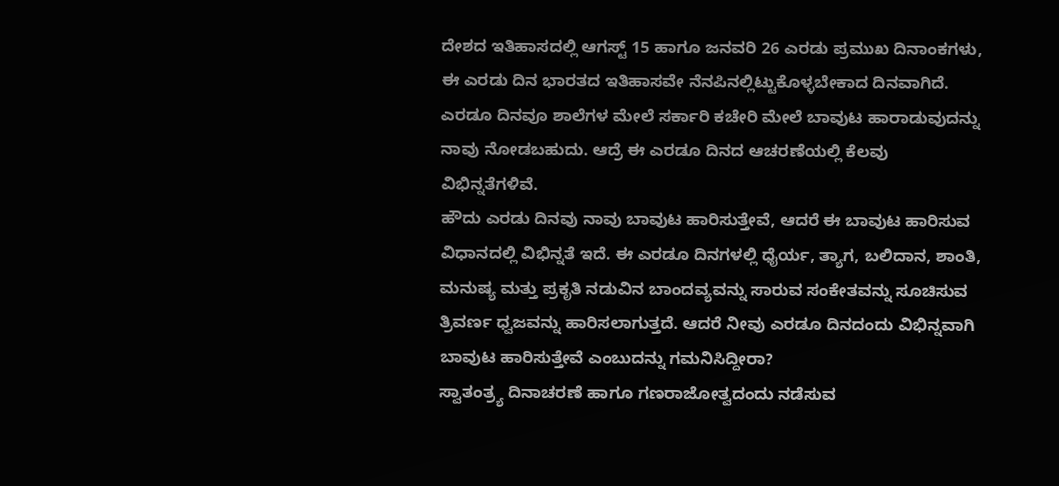ದೇಶದ ಇತಿಹಾಸದಲ್ಲಿ ಆಗಸ್ಟ್ 15 ಹಾಗೂ ಜನವರಿ 26 ಎರಡು ಪ್ರಮುಖ ದಿನಾಂಕಗಳು, ಈ ಎರಡು ದಿನ ಭಾರತದ ಇತಿಹಾಸವೇ ನೆನಪಿನಲ್ಲಿಟ್ಟುಕೊಳ್ಳಬೇಕಾದ ದಿನವಾಗಿದೆ. ಎರಡೂ ದಿನವೂ ಶಾಲೆಗಳ ಮೇಲೆ ಸರ್ಕಾರಿ ಕಚೇರಿ ಮೇಲೆ ಬಾವುಟ ಹಾರಾಡುವುದನ್ನು ನಾವು ನೋಡಬಹುದು. ಆದ್ರೆ ಈ ಎರಡೂ ದಿನದ ಆಚರಣೆಯಲ್ಲಿ ಕೆಲವು ವಿಭಿನ್ನತೆಗಳಿವೆ.
ಹೌದು ಎರಡು ದಿನವು ನಾವು ಬಾವುಟ ಹಾರಿಸುತ್ತೇವೆ, ಆದರೆ ಈ ಬಾವುಟ ಹಾರಿಸುವ ವಿಧಾನದಲ್ಲಿ ವಿಭಿನ್ನತೆ ಇದೆ. ಈ ಎರಡೂ ದಿನಗಳಲ್ಲಿ ಧೈರ್ಯ, ತ್ಯಾಗ, ಬಲಿದಾನ, ಶಾಂತಿ, ಮನುಷ್ಯ ಮತ್ತು ಪ್ರಕೃತಿ ನಡುವಿನ ಬಾಂದವ್ಯವನ್ನು ಸಾರುವ ಸಂಕೇತವನ್ನು ಸೂಚಿಸುವ ತ್ರಿವರ್ಣ ಧ್ವಜವನ್ನು ಹಾರಿಸಲಾಗುತ್ತದೆ. ಆದರೆ ನೀವು ಎರಡೂ ದಿನದಂದು ವಿಭಿನ್ನವಾಗಿ ಬಾವುಟ ಹಾರಿಸುತ್ತೇವೆ ಎಂಬುದನ್ನು ಗಮನಿಸಿದ್ದೀರಾ?
ಸ್ವಾತಂತ್ರ್ಯ ದಿನಾಚರಣೆ ಹಾಗೂ ಗಣರಾಜೋತ್ವದಂದು ನಡೆಸುವ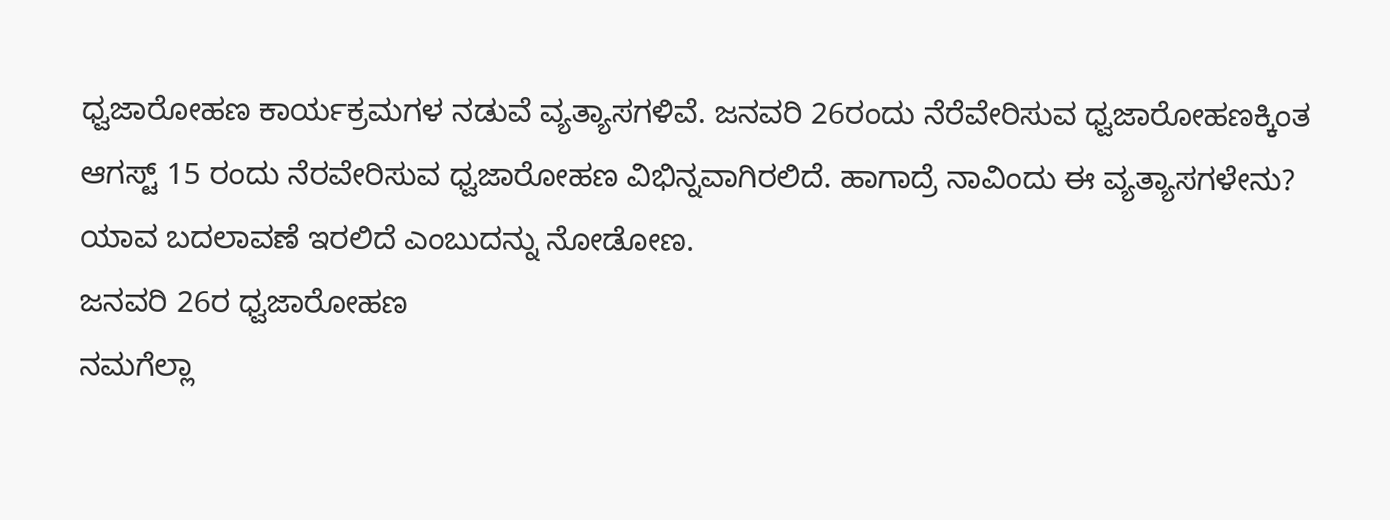ಧ್ವಜಾರೋಹಣ ಕಾರ್ಯಕ್ರಮಗಳ ನಡುವೆ ವ್ಯತ್ಯಾಸಗಳಿವೆ. ಜನವರಿ 26ರಂದು ನೆರೆವೇರಿಸುವ ಧ್ವಜಾರೋಹಣಕ್ಕಿಂತ ಆಗಸ್ಟ್ 15 ರಂದು ನೆರವೇರಿಸುವ ಧ್ವಜಾರೋಹಣ ವಿಭಿನ್ನವಾಗಿರಲಿದೆ. ಹಾಗಾದ್ರೆ ನಾವಿಂದು ಈ ವ್ಯತ್ಯಾಸಗಳೇನು? ಯಾವ ಬದಲಾವಣೆ ಇರಲಿದೆ ಎಂಬುದನ್ನು ನೋಡೋಣ.
ಜನವರಿ 26ರ ಧ್ವಜಾರೋಹಣ
ನಮಗೆಲ್ಲಾ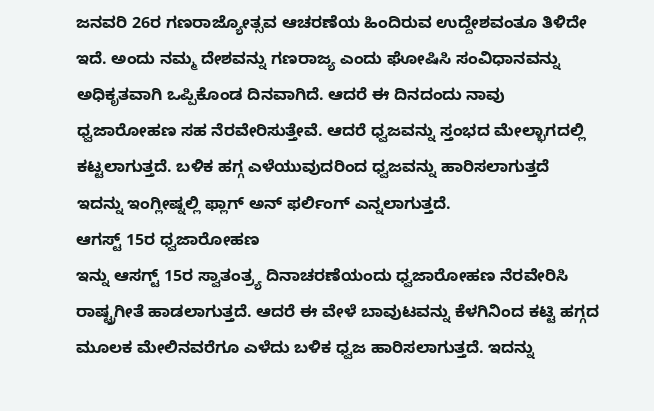ಜನವರಿ 26ರ ಗಣರಾಜ್ಯೋತ್ಸವ ಆಚರಣೆಯ ಹಿಂದಿರುವ ಉದ್ದೇಶವಂತೂ ತಿಳಿದೇ ಇದೆ. ಅಂದು ನಮ್ಮ ದೇಶವನ್ನು ಗಣರಾಜ್ಯ ಎಂದು ಘೋಷಿಸಿ ಸಂವಿಧಾನವನ್ನು ಅಧಿಕೃತವಾಗಿ ಒಪ್ಪಿಕೊಂಡ ದಿನವಾಗಿದೆ. ಆದರೆ ಈ ದಿನದಂದು ನಾವು ಧ್ವಜಾರೋಹಣ ಸಹ ನೆರವೇರಿಸುತ್ತೇವೆ. ಆದರೆ ಧ್ವಜವನ್ನು ಸ್ತಂಭದ ಮೇಲ್ಭಾಗದಲ್ಲಿ ಕಟ್ಟಲಾಗುತ್ತದೆ. ಬಳಿಕ ಹಗ್ಗ ಎಳೆಯುವುದರಿಂದ ಧ್ವಜವನ್ನು ಹಾರಿಸಲಾಗುತ್ತದೆ ಇದನ್ನು ಇಂಗ್ಲೀಷ್ನಲ್ಲಿ ಫ್ಲಾಗ್ ಅನ್ ಫರ್ಲಿಂಗ್ ಎನ್ನಲಾಗುತ್ತದೆ.
ಆಗಸ್ಟ್ 15ರ ಧ್ವಜಾರೋಹಣ
ಇನ್ನು ಆಸಗ್ಟ್ 15ರ ಸ್ವಾತಂತ್ರ್ಯ ದಿನಾಚರಣೆಯಂದು ಧ್ವಜಾರೋಹಣ ನೆರವೇರಿಸಿ ರಾಷ್ಟ್ರಗೀತೆ ಹಾಡಲಾಗುತ್ತದೆ. ಆದರೆ ಈ ವೇಳೆ ಬಾವುಟವನ್ನು ಕೆಳಗಿನಿಂದ ಕಟ್ಟಿ ಹಗ್ಗದ ಮೂಲಕ ಮೇಲಿನವರೆಗೂ ಎಳೆದು ಬಳಿಕ ಧ್ವಜ ಹಾರಿಸಲಾಗುತ್ತದೆ. ಇದನ್ನು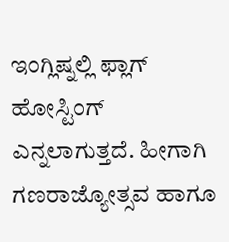ಇಂಗ್ಲಿಷ್ನಲ್ಲಿ ಫ್ಲಾಗ್ ಹೋಸ್ಟಿಂಗ್ ಎನ್ನಲಾಗುತ್ತದೆ. ಹೀಗಾಗಿ ಗಣರಾಜ್ಯೋತ್ಸವ ಹಾಗೂ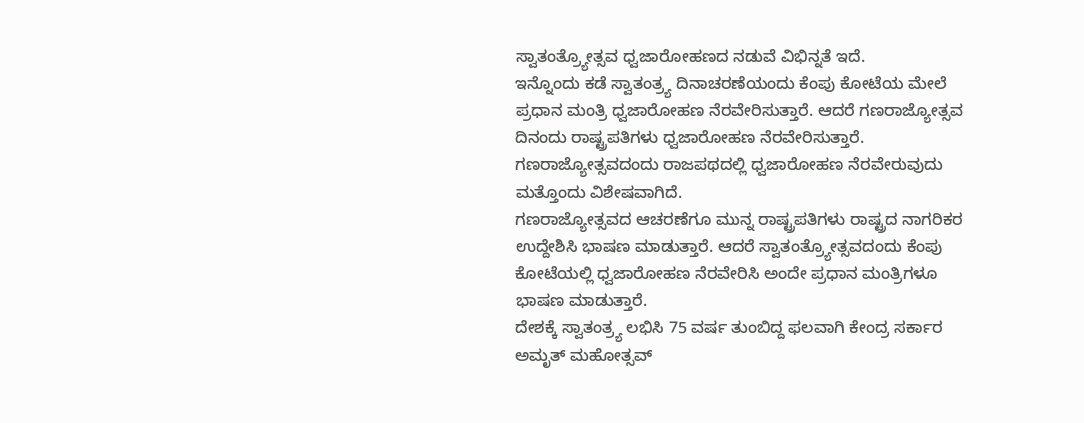ಸ್ವಾತಂತ್ರ್ಯೋತ್ಸವ ಧ್ವಜಾರೋಹಣದ ನಡುವೆ ವಿಭಿನ್ನತೆ ಇದೆ.
ಇನ್ನೊಂದು ಕಡೆ ಸ್ವಾತಂತ್ರ್ಯ ದಿನಾಚರಣೆಯಂದು ಕೆಂಪು ಕೋಟೆಯ ಮೇಲೆ ಪ್ರಧಾನ ಮಂತ್ರಿ ಧ್ವಜಾರೋಹಣ ನೆರವೇರಿಸುತ್ತಾರೆ. ಆದರೆ ಗಣರಾಜ್ಯೋತ್ಸವ ದಿನಂದು ರಾಷ್ಟ್ರಪತಿಗಳು ಧ್ವಜಾರೋಹಣ ನೆರವೇರಿಸುತ್ತಾರೆ. ಗಣರಾಜ್ಯೋತ್ಸವದಂದು ರಾಜಪಥದಲ್ಲಿ ಧ್ವಜಾರೋಹಣ ನೆರವೇರುವುದು ಮತ್ತೊಂದು ವಿಶೇಷವಾಗಿದೆ.
ಗಣರಾಜ್ಯೋತ್ಸವದ ಆಚರಣೆಗೂ ಮುನ್ನ ರಾಷ್ಟ್ರಪತಿಗಳು ರಾಷ್ಟ್ರದ ನಾಗರಿಕರ ಉದ್ದೇಶಿಸಿ ಭಾಷಣ ಮಾಡುತ್ತಾರೆ. ಆದರೆ ಸ್ವಾತಂತ್ರ್ಯೋತ್ಸವದಂದು ಕೆಂಪು ಕೋಟೆಯಲ್ಲಿ ಧ್ವಜಾರೋಹಣ ನೆರವೇರಿಸಿ ಅಂದೇ ಪ್ರಧಾನ ಮಂತ್ರಿಗಳೂ ಭಾಷಣ ಮಾಡುತ್ತಾರೆ.
ದೇಶಕ್ಕೆ ಸ್ವಾತಂತ್ರ್ಯ ಲಭಿಸಿ 75 ವರ್ಷ ತುಂಬಿದ್ದ ಫಲವಾಗಿ ಕೇಂದ್ರ ಸರ್ಕಾರ ಅಮೃತ್ ಮಹೋತ್ಸವ್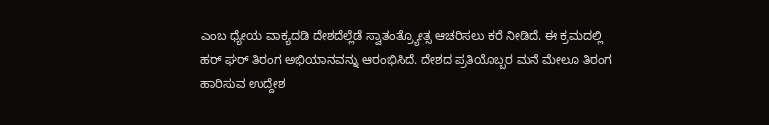ಎಂಬ ಧ್ಯೇಯ ವಾಕ್ಯದಡಿ ದೇಶದೆಲ್ಲೆಡೆ ಸ್ವಾತಂತ್ರ್ಯೋತ್ಸ ಆಚರಿಸಲು ಕರೆ ನೀಡಿದೆ. ಈ ಕ್ರಮದಲ್ಲಿ ಹರ್ ಘರ್ ತಿರಂಗ ಅಭಿಯಾನವನ್ನು ಆರಂಭಿಸಿದೆ. ದೇಶದ ಪ್ರತಿಯೊಬ್ಬರ ಮನೆ ಮೇಲೂ ತಿರಂಗ ಹಾರಿಸುವ ಉದ್ದೇಶ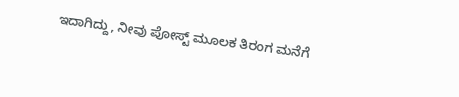ಇದಾಗಿದ್ದು, ನೀವು ಪೋಸ್ಟ್ ಮೂಲಕ ತಿರಂಗ ಮನೆಗೆ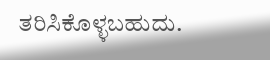ತರಿಸಿಕೊಳ್ಳಬಹುದು.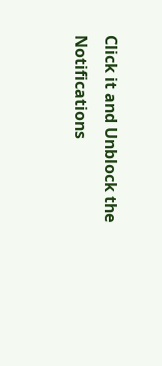Click it and Unblock the Notifications